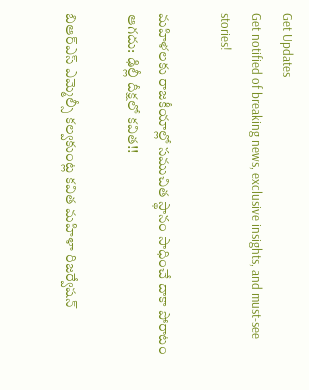Get Updates
Get notified of breaking news, exclusive insights, and must-see stories!

మహిళలకు రాజకీయాల్లో సముచిత స్థానం సాధించే దాకా పోరాటం ఆగదు: ఢిల్లీ దీక్షలో కవిత!!

బిఆర్ఎస్ ఎమ్మెల్సీ కల్వకుంట్ల కవిత మహిళా రిజర్వేషన్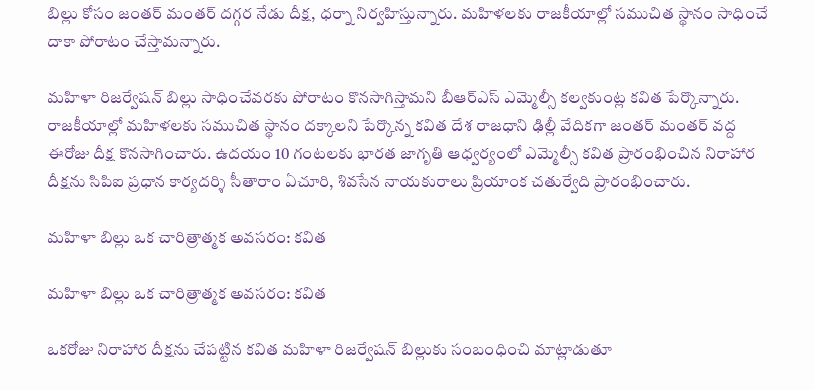బిల్లు కోసం జంతర్ మంతర్ దగ్గర నేడు దీక్ష, ధర్నా నిర్వహిస్తున్నారు. మహిళలకు రాజకీయాల్లో సముచిత స్థానం సాధించే దాకా పోరాటం చేస్తామన్నారు.

మహిళా రిజర్వేషన్ బిల్లు సాధించేవరకు పోరాటం కొనసాగిస్తామని బీఆర్ఎస్ ఎమ్మెల్సీ కల్వకుంట్ల కవిత పేర్కొన్నారు. రాజకీయాల్లో మహిళలకు సముచిత స్థానం దక్కాలని పేర్కొన్న కవిత దేశ రాజధాని ఢిల్లీ వేదికగా జంతర్ మంతర్ వద్ద ఈరోజు దీక్ష కొనసాగించారు. ఉదయం 10 గంటలకు భారత జాగృతి ఆధ్వర్యంలో ఎమ్మెల్సీ కవిత ప్రారంభించిన నిరాహార దీక్షను సిపిఐ ప్రధాన కార్యదర్శి సీతారాం ఏచూరి, శివసేన నాయకురాలు ప్రియాంక చతుర్వేది ప్రారంభించారు.

మహిళా బిల్లు ఒక చారిత్రాత్మక అవసరం: కవిత

మహిళా బిల్లు ఒక చారిత్రాత్మక అవసరం: కవిత

ఒకరోజు నిరాహార దీక్షను చేపట్టిన కవిత మహిళా రిజర్వేషన్ బిల్లుకు సంబంధించి మాట్లాడుతూ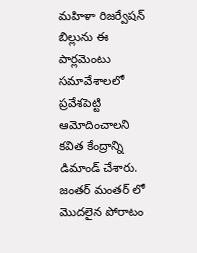మహిళా రిజర్వేషన్ బిల్లును ఈ పార్లమెంటు సమావేశాలలో ప్రవేశపెట్టి ఆమోదించాలని కవిత కేంద్రాన్ని డిమాండ్ చేశారు. జంతర్ మంతర్ లో మొదలైన పోరాటం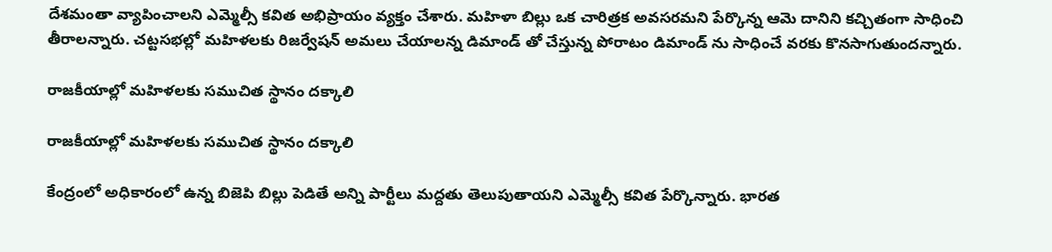దేశమంతా వ్యాపించాలని ఎమ్మెల్సీ కవిత అభిప్రాయం వ్యక్తం చేశారు. మహిళా బిల్లు ఒక చారిత్రక అవసరమని పేర్కొన్న ఆమె దానిని కచ్చితంగా సాధించి తీరాలన్నారు. చట్టసభల్లో మహిళలకు రిజర్వేషన్ అమలు చేయాలన్న డిమాండ్ తో చేస్తున్న పోరాటం డిమాండ్ ను సాధించే వరకు కొనసాగుతుందన్నారు.

రాజకీయాల్లో మహిళలకు సముచిత స్థానం దక్కాలి

రాజకీయాల్లో మహిళలకు సముచిత స్థానం దక్కాలి

కేంద్రంలో అధికారంలో ఉన్న బిజెపి బిల్లు పెడితే అన్ని పార్టీలు మద్దతు తెలుపుతాయని ఎమ్మెల్సీ కవిత పేర్కొన్నారు. భారత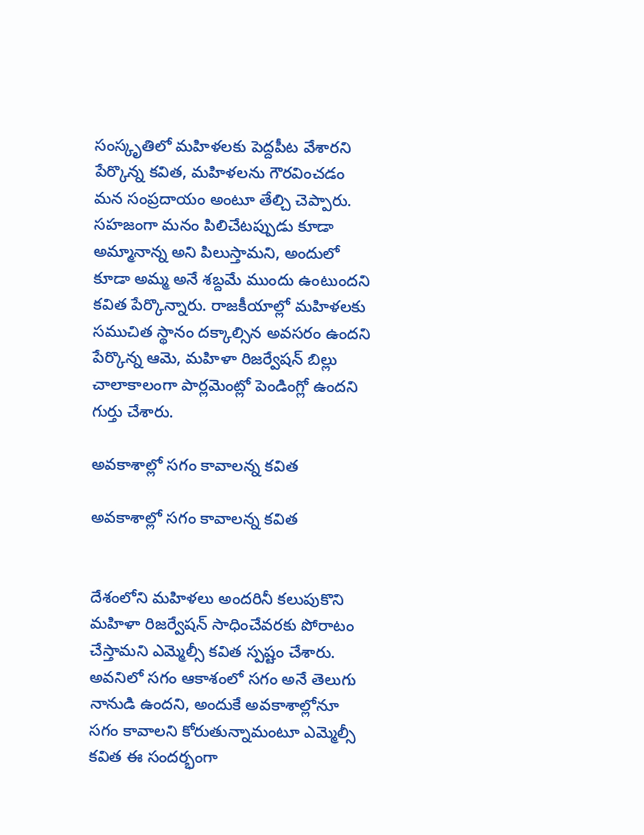సంస్కృతిలో మహిళలకు పెద్దపీట వేశారని పేర్కొన్న కవిత, మహిళలను గౌరవించడం మన సంప్రదాయం అంటూ తేల్చి చెప్పారు. సహజంగా మనం పిలిచేటప్పుడు కూడా అమ్మానాన్న అని పిలుస్తామని, అందులో కూడా అమ్మ అనే శబ్దమే ముందు ఉంటుందని కవిత పేర్కొన్నారు. రాజకీయాల్లో మహిళలకు సముచిత స్థానం దక్కాల్సిన అవసరం ఉందని పేర్కొన్న ఆమె, మహిళా రిజర్వేషన్ బిల్లు చాలాకాలంగా పార్లమెంట్లో పెండింగ్లో ఉందని గుర్తు చేశారు.

అవకాశాల్లో సగం కావాలన్న కవిత

అవకాశాల్లో సగం కావాలన్న కవిత


దేశంలోని మహిళలు అందరినీ కలుపుకొని మహిళా రిజర్వేషన్ సాధించేవరకు పోరాటం చేస్తామని ఎమ్మెల్సీ కవిత స్పష్టం చేశారు. అవనిలో సగం ఆకాశంలో సగం అనే తెలుగు నానుడి ఉందని, అందుకే అవకాశాల్లోనూ సగం కావాలని కోరుతున్నామంటూ ఎమ్మెల్సీ కవిత ఈ సందర్భంగా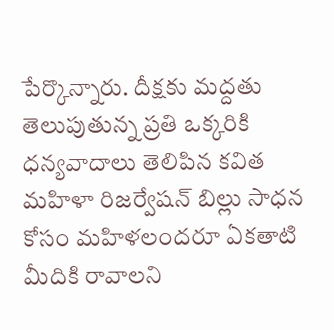పేర్కొన్నారు. దీక్షకు మద్దతు తెలుపుతున్న ప్రతి ఒక్కరికి ధన్యవాదాలు తెలిపిన కవిత మహిళా రిజర్వేషన్ బిల్లు సాధన కోసం మహిళలందరూ ఏకతాటి మీదికి రావాలని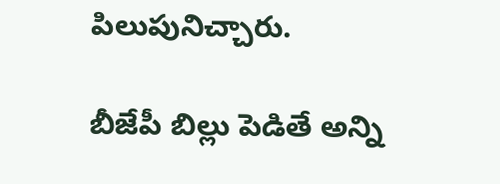పిలుపునిచ్చారు.

బీజేపీ బిల్లు పెడితే అన్ని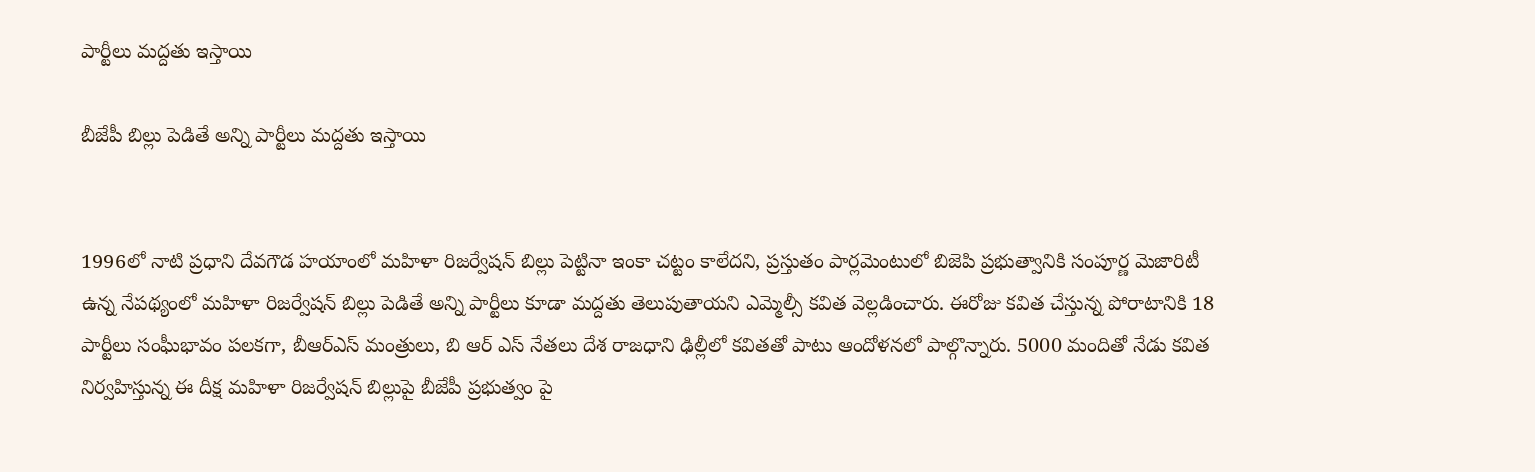పార్టీలు మద్దతు ఇస్తాయి

బీజేపీ బిల్లు పెడితే అన్ని పార్టీలు మద్దతు ఇస్తాయి


1996లో నాటి ప్రధాని దేవగౌడ హయాంలో మహిళా రిజర్వేషన్ బిల్లు పెట్టినా ఇంకా చట్టం కాలేదని, ప్రస్తుతం పార్లమెంటులో బిజెపి ప్రభుత్వానికి సంపూర్ణ మెజారిటీ ఉన్న నేపథ్యంలో మహిళా రిజర్వేషన్ బిల్లు పెడితే అన్ని పార్టీలు కూడా మద్దతు తెలుపుతాయని ఎమ్మెల్సీ కవిత వెల్లడించారు. ఈరోజు కవిత చేస్తున్న పోరాటానికి 18 పార్టీలు సంఘీభావం పలకగా, బీఆర్ఎస్ మంత్రులు, బి ఆర్ ఎస్ నేతలు దేశ రాజధాని ఢిల్లీలో కవితతో పాటు ఆందోళనలో పాల్గొన్నారు. 5000 మందితో నేడు కవిత నిర్వహిస్తున్న ఈ దీక్ష మహిళా రిజర్వేషన్ బిల్లుపై బీజేపీ ప్రభుత్వం పై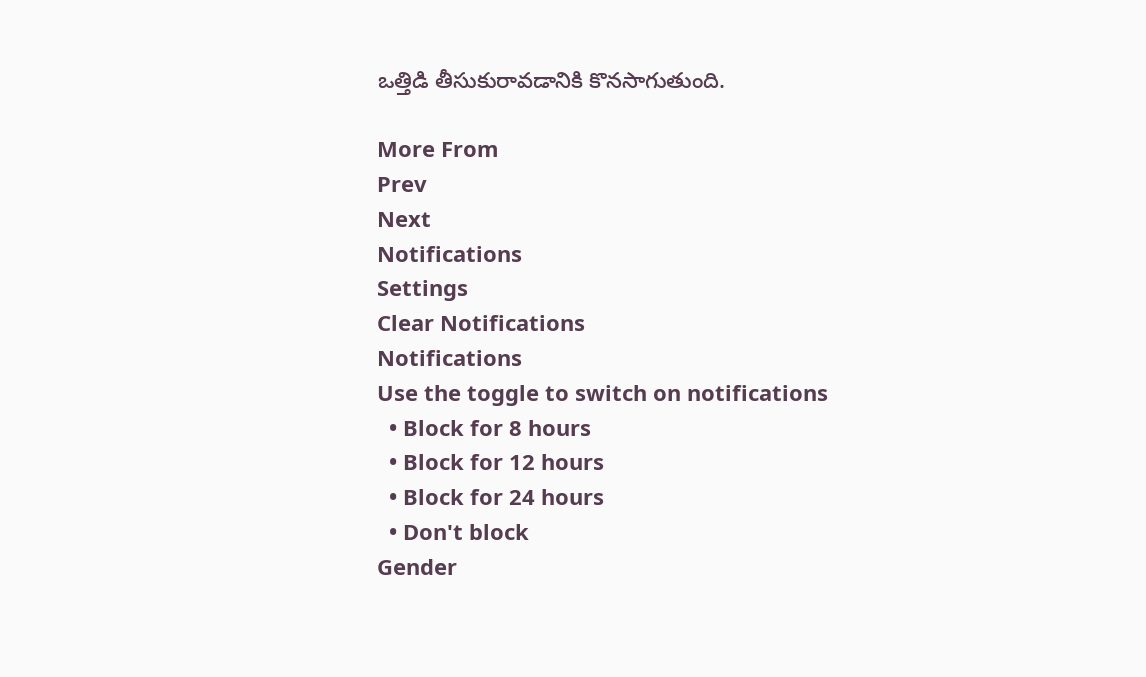ఒత్తిడి తీసుకురావడానికి కొనసాగుతుంది.

More From
Prev
Next
Notifications
Settings
Clear Notifications
Notifications
Use the toggle to switch on notifications
  • Block for 8 hours
  • Block for 12 hours
  • Block for 24 hours
  • Don't block
Gender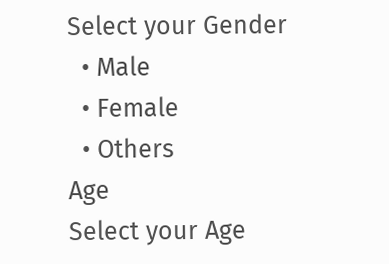Select your Gender
  • Male
  • Female
  • Others
Age
Select your Age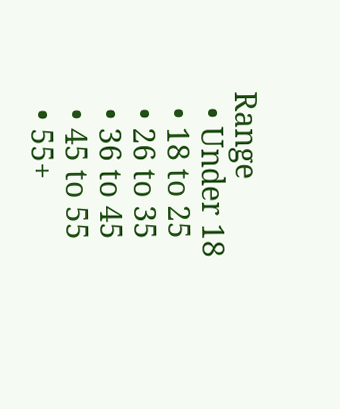Range
  • Under 18
  • 18 to 25
  • 26 to 35
  • 36 to 45
  • 45 to 55
  • 55+